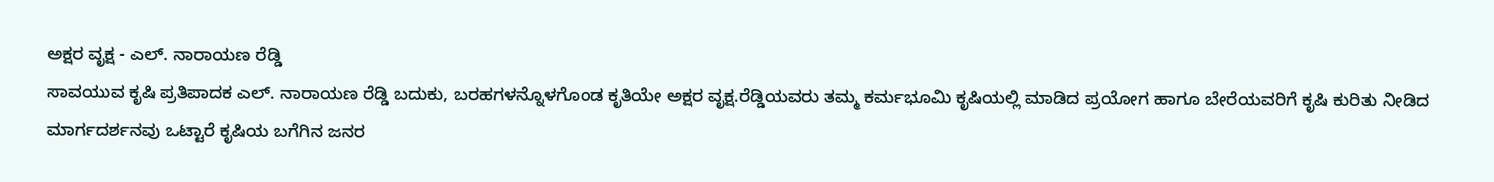ಅಕ್ಷರ ವೃಕ್ಷ - ಎಲ್. ನಾರಾಯಣ ರೆಡ್ಡಿ
ಸಾವಯುವ ಕೃಷಿ ಪ್ರತಿಪಾದಕ ಎಲ್. ನಾರಾಯಣ ರೆಡ್ಡಿ ಬದುಕು, ಬರಹಗಳನ್ನೊಳಗೊಂಡ ಕೃತಿಯೇ ಅಕ್ಷರ ವೃಕ್ಷ.ರೆಡ್ಡಿಯವರು ತಮ್ಮ ಕರ್ಮಭೂಮಿ ಕೃಷಿಯಲ್ಲಿ ಮಾಡಿದ ಪ್ರಯೋಗ ಹಾಗೂ ಬೇರೆಯವರಿಗೆ ಕೃಷಿ ಕುರಿತು ನೀಡಿದ ಮಾರ್ಗದರ್ಶನವು ಒಟ್ಟಾರೆ ಕೃಷಿಯ ಬಗೆಗಿನ ಜನರ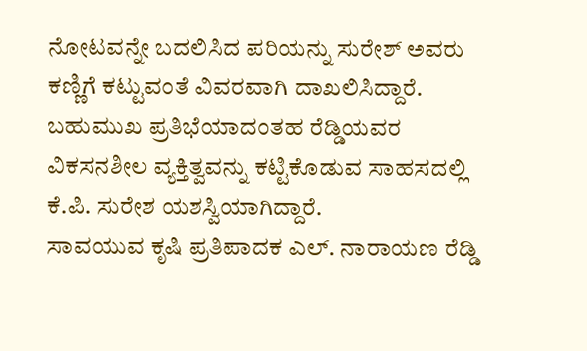ನೋಟವನ್ನೇ ಬದಲಿಸಿದ ಪರಿಯನ್ನು ಸುರೇಶ್ ಅವರು ಕಣ್ಣಿಗೆ ಕಟ್ಟುವಂತೆ ವಿವರವಾಗಿ ದಾಖಲಿಸಿದ್ದಾರೆ. ಬಹುಮುಖ ಪ್ರತಿಭೆಯಾದಂತಹ ರೆಡ್ಡಿಯವರ ವಿಕಸನಶೀಲ ವ್ಯಕ್ತಿತ್ವವನ್ನು ಕಟ್ಟಿಕೊಡುವ ಸಾಹಸದಲ್ಲಿ ಕೆ.ಪಿ. ಸುರೇಶ ಯಶಸ್ವಿಯಾಗಿದ್ದಾರೆ.
ಸಾವಯುವ ಕೃಷಿ ಪ್ರತಿಪಾದಕ ಎಲ್. ನಾರಾಯಣ ರೆಡ್ಡಿ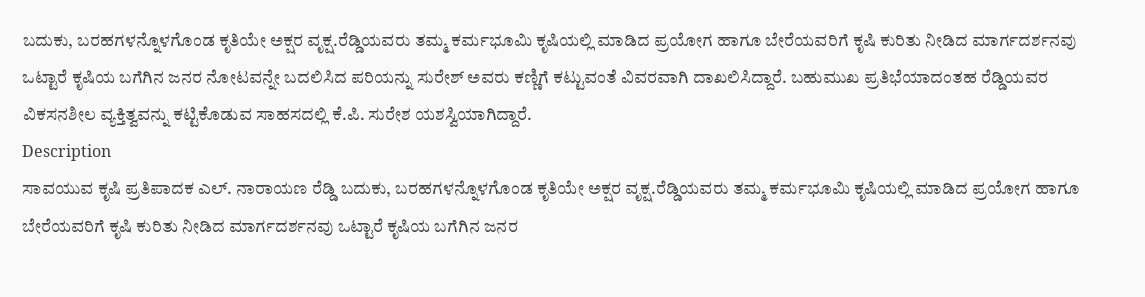ಬದುಕು, ಬರಹಗಳನ್ನೊಳಗೊಂಡ ಕೃತಿಯೇ ಅಕ್ಷರ ವೃಕ್ಷ.ರೆಡ್ಡಿಯವರು ತಮ್ಮ ಕರ್ಮಭೂಮಿ ಕೃಷಿಯಲ್ಲಿ ಮಾಡಿದ ಪ್ರಯೋಗ ಹಾಗೂ ಬೇರೆಯವರಿಗೆ ಕೃಷಿ ಕುರಿತು ನೀಡಿದ ಮಾರ್ಗದರ್ಶನವು ಒಟ್ಟಾರೆ ಕೃಷಿಯ ಬಗೆಗಿನ ಜನರ ನೋಟವನ್ನೇ ಬದಲಿಸಿದ ಪರಿಯನ್ನು ಸುರೇಶ್ ಅವರು ಕಣ್ಣಿಗೆ ಕಟ್ಟುವಂತೆ ವಿವರವಾಗಿ ದಾಖಲಿಸಿದ್ದಾರೆ. ಬಹುಮುಖ ಪ್ರತಿಭೆಯಾದಂತಹ ರೆಡ್ಡಿಯವರ ವಿಕಸನಶೀಲ ವ್ಯಕ್ತಿತ್ವವನ್ನು ಕಟ್ಟಿಕೊಡುವ ಸಾಹಸದಲ್ಲಿ ಕೆ.ಪಿ. ಸುರೇಶ ಯಶಸ್ವಿಯಾಗಿದ್ದಾರೆ.
Description
ಸಾವಯುವ ಕೃಷಿ ಪ್ರತಿಪಾದಕ ಎಲ್. ನಾರಾಯಣ ರೆಡ್ಡಿ ಬದುಕು, ಬರಹಗಳನ್ನೊಳಗೊಂಡ ಕೃತಿಯೇ ಅಕ್ಷರ ವೃಕ್ಷ.ರೆಡ್ಡಿಯವರು ತಮ್ಮ ಕರ್ಮಭೂಮಿ ಕೃಷಿಯಲ್ಲಿ ಮಾಡಿದ ಪ್ರಯೋಗ ಹಾಗೂ ಬೇರೆಯವರಿಗೆ ಕೃಷಿ ಕುರಿತು ನೀಡಿದ ಮಾರ್ಗದರ್ಶನವು ಒಟ್ಟಾರೆ ಕೃಷಿಯ ಬಗೆಗಿನ ಜನರ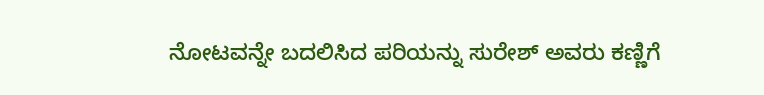ನೋಟವನ್ನೇ ಬದಲಿಸಿದ ಪರಿಯನ್ನು ಸುರೇಶ್ ಅವರು ಕಣ್ಣಿಗೆ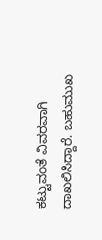ಕಟ್ಟುವಂತೆ ವಿವರವಾಗಿ ದಾಖಲಿಸಿದ್ದಾರೆ. ಬಹುಮುಖ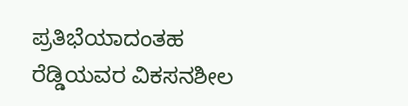ಪ್ರತಿಭೆಯಾದಂತಹ ರೆಡ್ಡಿಯವರ ವಿಕಸನಶೀಲ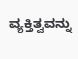ವ್ಯಕ್ತಿತ್ವವನ್ನು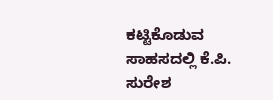ಕಟ್ಟಿಕೊಡುವ ಸಾಹಸದಲ್ಲಿ ಕೆ.ಪಿ. ಸುರೇಶ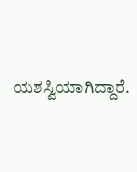ಯಶಸ್ವಿಯಾಗಿದ್ದಾರೆ.